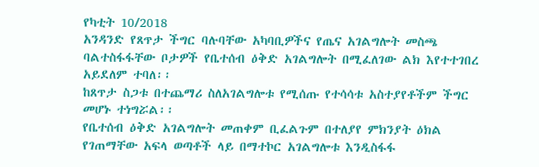የካቲት 10/2018
አንዳንድ የጸጥታ ችግር ባሉባቸው አካባቢዎችና የጤና አገልግሎት መስጫ ባልተስፋፋቸው ቦታዎች የቤተሰብ ዕቅድ አገልግሎት በሚፈለገው ልክ እየተተገበረ አይደለም ተባለ፡፡
ከጸጥታ ስጋቱ በተጨማሪ ስለአገልግሎቱ የሚሰጡ የተሳሳቱ አስተያየቶችም ችግር መሆኑ ተነግሯል፡፡
የቤተሰብ ዕቅድ አገልግሎት መጠቀም ቢፈልጉም በተለያየ ምክንያት ዕክል የገጠማቸው አፍላ ወጣቶች ላይ በማተኮር አገልግሎቱ እንዲስፋፋ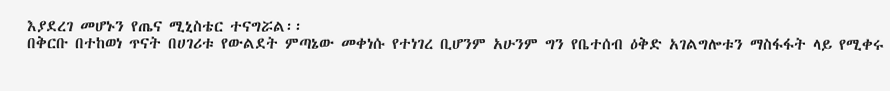እያደረገ መሆኑን የጤና ሚኒስቴር ተናግሯል፡፡
በቅርቡ በተከወነ ጥናት በሀገሪቱ የውልደት ምጣኔው መቀነሱ የተነገረ ቢሆንም አሁንም ግን የቤተሰብ ዕቅድ አገልግሎቱን ማስፋፋት ላይ የሚቀሩ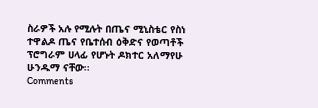ስራዎች አሉ የሚሉት በጤና ሚኒስቴር የስነ ተዋልዶ ጤና የቤተሰብ ዕቅድና የወጣቶች ፕሮግራም ሀላፊ የሆኑት ዶክተር አለማየሁ ሁንዱማ ናቸው፡፡
Comments